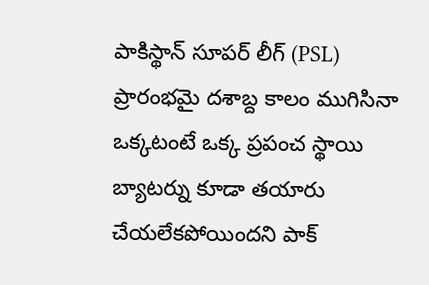పాకిస్థాన్ సూపర్ లీగ్ (PSL) ప్రారంభమై దశాబ్ద కాలం ముగిసినా ఒక్కటంటే ఒక్క ప్రపంచ స్థాయి బ్యాటర్ను కూడా తయారు చేయలేకపోయిందని పాక్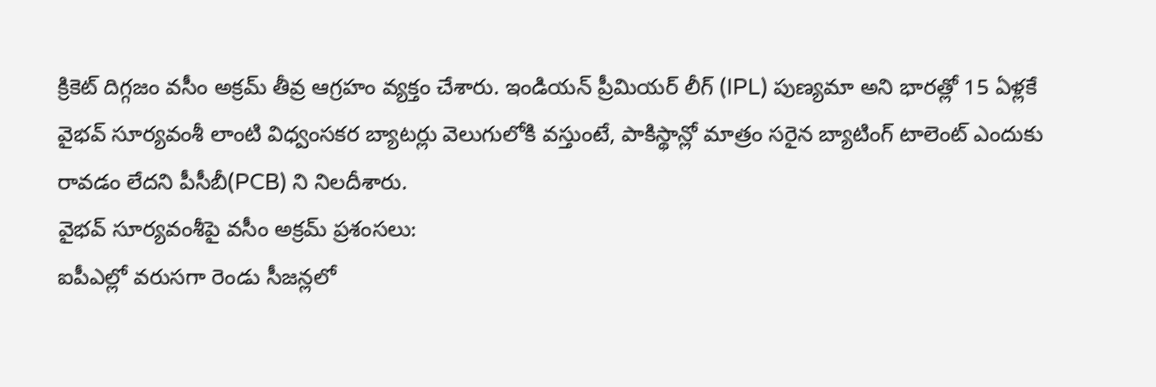క్రికెట్ దిగ్గజం వసీం అక్రమ్ తీవ్ర ఆగ్రహం వ్యక్తం చేశారు. ఇండియన్ ప్రీమియర్ లీగ్ (IPL) పుణ్యమా అని భారత్లో 15 ఏళ్లకే వైభవ్ సూర్యవంశీ లాంటి విధ్వంసకర బ్యాటర్లు వెలుగులోకి వస్తుంటే, పాకిస్థాన్లో మాత్రం సరైన బ్యాటింగ్ టాలెంట్ ఎందుకు రావడం లేదని పీసీబీ(PCB) ని నిలదీశారు.
వైభవ్ సూర్యవంశీపై వసీం అక్రమ్ ప్రశంసలు:
ఐపీఎల్లో వరుసగా రెండు సీజన్లలో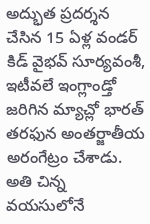అద్భుత ప్రదర్శన చేసిన 15 ఏళ్ల వండర్ కిడ్ వైభవ్ సూర్యవంశీ, ఇటీవలే ఇంగ్లాండ్తో జరిగిన మ్యాచ్లో భారత్ తరఫున అంతర్జాతీయ అరంగేట్రం చేశాడు. అతి చిన్న వయసులోనే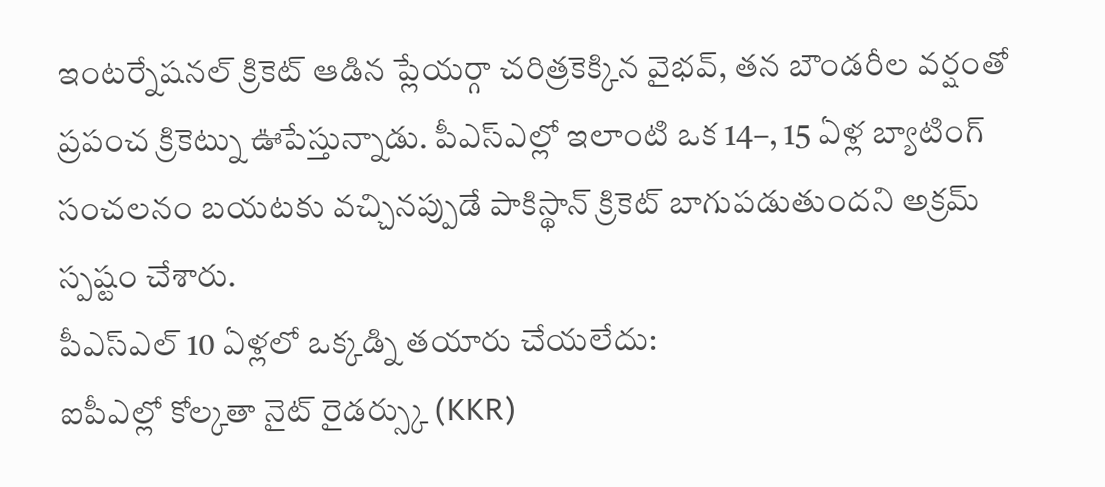ఇంటర్నేషనల్ క్రికెట్ ఆడిన ప్లేయర్గా చరిత్రకెక్కిన వైభవ్, తన బౌండరీల వర్షంతో ప్రపంచ క్రికెట్ను ఊపేస్తున్నాడు. పీఎస్ఎల్లో ఇలాంటి ఒక 14–, 15 ఏళ్ల బ్యాటింగ్ సంచలనం బయటకు వచ్చినప్పుడే పాకిస్థాన్ క్రికెట్ బాగుపడుతుందని అక్రమ్ స్పష్టం చేశారు.
పీఎస్ఎల్ 10 ఏళ్లలో ఒక్కడ్ని తయారు చేయలేదు:
ఐపీఎల్లో కోల్కతా నైట్ రైడర్స్కు (KKR)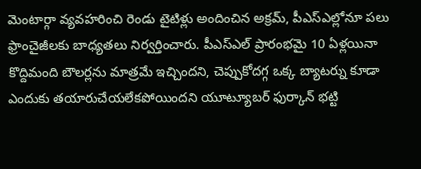మెంటార్గా వ్యవహరించి రెండు టైటిళ్లు అందించిన అక్రమ్, పీఎస్ఎల్లోనూ పలు ఫ్రాంచైజీలకు బాధ్యతలు నిర్వర్తించారు. పీఎస్ఎల్ ప్రారంభమై 10 ఏళ్లయినా కొద్దిమంది బౌలర్లను మాత్రమే ఇచ్చిందని, చెప్పుకోదగ్గ ఒక్క బ్యాటర్ను కూడా ఎందుకు తయారుచేయలేకపోయిందని యూట్యూబర్ ఫుర్కాన్ భట్టి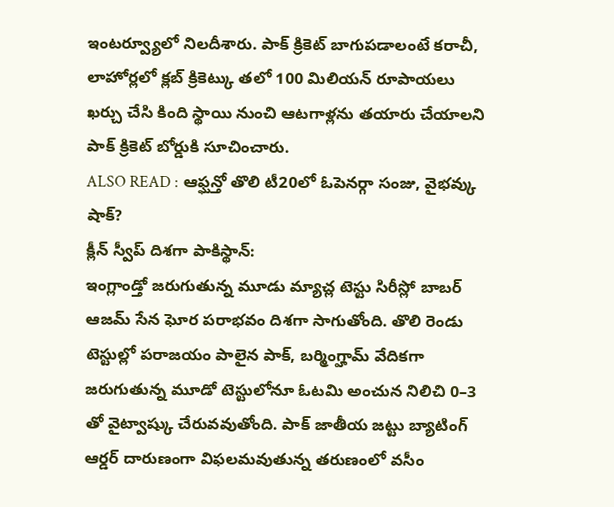ఇంటర్వ్యూలో నిలదీశారు. పాక్ క్రికెట్ బాగుపడాలంటే కరాచీ, లాహోర్లలో క్లబ్ క్రికెట్కు తలో 100 మిలియన్ రూపాయలు ఖర్చు చేసి కింది స్థాయి నుంచి ఆటగాళ్లను తయారు చేయాలని పాక్ క్రికెట్ బోర్డుకి సూచించారు.
ALSO READ : ఆఫ్ఘన్తో తొలి టీ20లో ఓపెనర్గా సంజు, వైభవ్కు షాక్?
క్లీన్ స్వీప్ దిశగా పాకిస్థాన్:
ఇంగ్లాండ్తో జరుగుతున్న మూడు మ్యాచ్ల టెస్టు సిరీస్లో బాబర్ ఆజమ్ సేన ఘోర పరాభవం దిశగా సాగుతోంది. తొలి రెండు టెస్టుల్లో పరాజయం పాలైన పాక్, బర్మింగ్హామ్ వేదికగా జరుగుతున్న మూడో టెస్టులోనూ ఓటమి అంచున నిలిచి 0–3 తో వైట్వాష్కు చేరువవుతోంది. పాక్ జాతీయ జట్టు బ్యాటింగ్ ఆర్డర్ దారుణంగా విఫలమవుతున్న తరుణంలో వసీం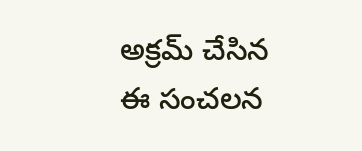అక్రమ్ చేసిన ఈ సంచలన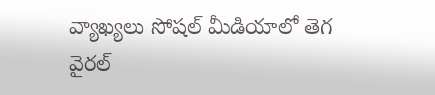వ్యాఖ్యలు సోషల్ మీడియాలో తెగ వైరల్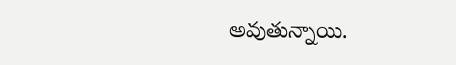అవుతున్నాయి.